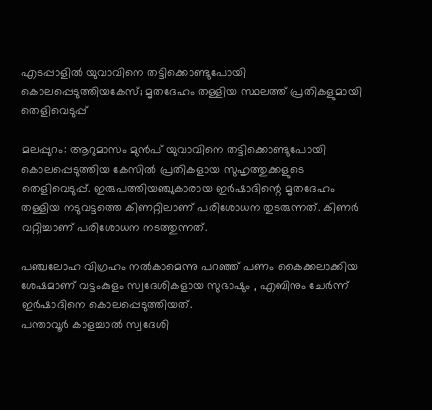എടപ്പാളില്‍ യുവാവിനെ തട്ടിക്കൊണ്ടുപോയി കൊലപ്പെടുത്തിയകേസ്; മൃതദേഹം തള്ളിയ സ്ഥലത്ത് പ്രതികളുമായി തെളിവെടുപ്പ്

മലപ്പുറം: ആറുമാസം മുന്‍പ് യുവാവിനെ തട്ടിക്കൊണ്ടുപോയി കൊലപ്പെടുത്തിയ കേസില്‍ പ്രതികളായ സുഹൃത്തുക്കളുടെ തെളിവെടുപ്പ്. ഇരുപത്തിയഞ്ചുകാരായ ഇര്‍ഷാദിന്റെ മൃതദേഹം തള്ളിയ നടുവട്ടത്തെ കിണറ്റിലാണ് പരിശോധന തുടരുന്നത്. കിണര്‍ വറ്റിച്ചാണ് പരിശോധന നടത്തുന്നത്.

പഞ്ചലോഹ വിഗ്രഹം നല്‍കാമെന്നു പറഞ്ഞ് പണം കൈക്കലാക്കിയ ശേഷമാണ് വട്ടംകുളം സ്വദേശികളായ സുഭാഷും , എബിനും ചേര്‍ന്ന് ഇര്‍ഷാദിനെ കൊലപ്പെടുത്തിയത്.
പന്താവൂര്‍ കാളച്ചാല്‍ സ്വദേശി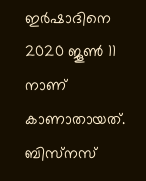ഇര്‍ഷാദിനെ 2020 ജൂണ്‍ 11 നാണ് കാണാതായത്. ബിസ്‌നസ്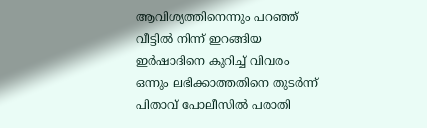ആവിശ്യത്തിനെന്നും പറഞ്ഞ് വീട്ടില്‍ നിന്ന് ഇറങ്ങിയ ഇര്‍ഷാദിനെ കുറിച്ച് വിവരം ഒന്നും ലഭിക്കാത്തതിനെ തുടര്‍ന്ന് പിതാവ് പോലീസില്‍ പരാതി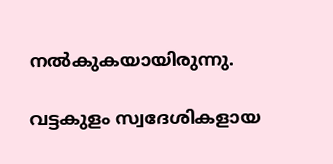നല്‍കുകയായിരുന്നു.

വട്ടകുളം സ്വദേശികളായ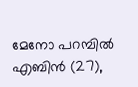മേനോ പറമ്പില്‍ എബിന്‍ (27),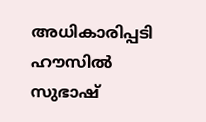അധികാരിപ്പടി ഹൗസില്‍ സുഭാഷ്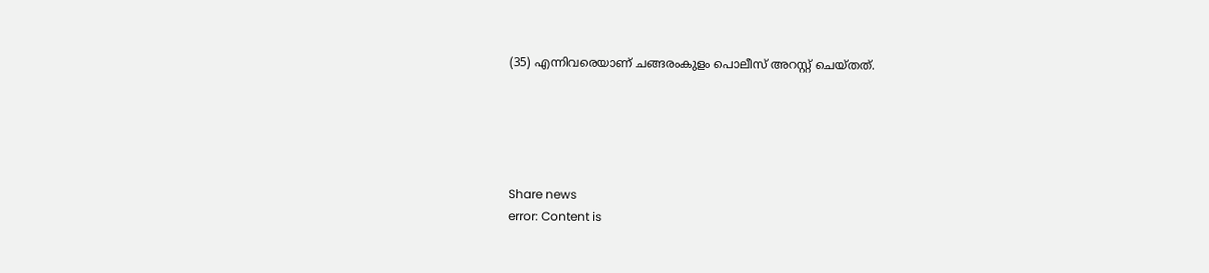(35) എന്നിവരെയാണ് ചങ്ങരംകുളം പൊലീസ് അറസ്റ്റ് ചെയ്തത്.





Share news
error: Content is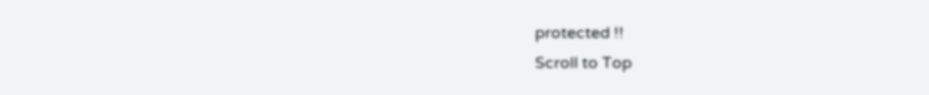protected !!
Scroll to Top